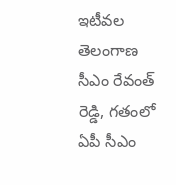ఇటీవల తెలంగాణ సీఎం రేవంత్ రెడ్డి, గతంలో ఏపీ సీఎం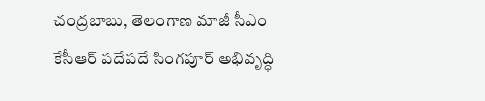చంద్రబాబు, తెలంగాణ మాజీ సీఎం కేసీఆర్ పదేపదే సింగపూర్ అభివృద్ధి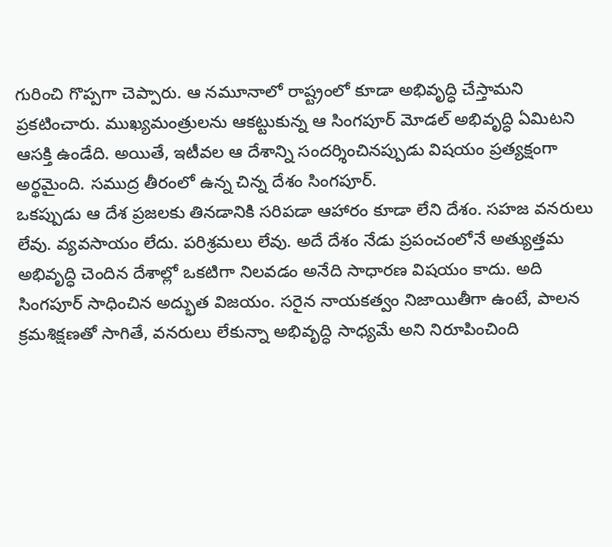గురించి గొప్పగా చెప్పారు. ఆ నమూనాలో రాష్ట్రంలో కూడా అభివృద్ధి చేస్తామని ప్రకటించారు. ముఖ్యమంత్రులను ఆకట్టుకున్న ఆ సింగపూర్ మోడల్ అభివృద్ధి ఏమిటని ఆసక్తి ఉండేది. అయితే, ఇటీవల ఆ దేశాన్ని సందర్శించినప్పుడు విషయం ప్రత్యక్షంగా అర్థమైంది. సముద్ర తీరంలో ఉన్న చిన్న దేశం సింగపూర్.
ఒకప్పుడు ఆ దేశ ప్రజలకు తినడానికి సరిపడా ఆహారం కూడా లేని దేశం. సహజ వనరులు లేవు. వ్యవసాయం లేదు. పరిశ్రమలు లేవు. అదే దేశం నేడు ప్రపంచంలోనే అత్యుత్తమ అభివృద్ధి చెందిన దేశాల్లో ఒకటిగా నిలవడం అనేది సాధారణ విషయం కాదు. అది సింగపూర్ సాధించిన అద్భుత విజయం. సరైన నాయకత్వం నిజాయితీగా ఉంటే, పాలన క్రమశిక్షణతో సాగితే, వనరులు లేకున్నా అభివృద్ధి సాధ్యమే అని నిరూపించింది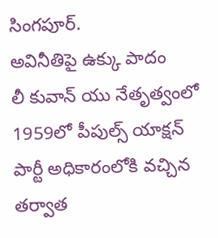సింగపూర్.
అవినీతిపై ఉక్కు పాదం
లీ కువాన్ యు నేతృత్వంలో 1959లో పీపుల్స్ యాక్షన్ పార్టీ అధికారంలోకి వచ్చిన తర్వాత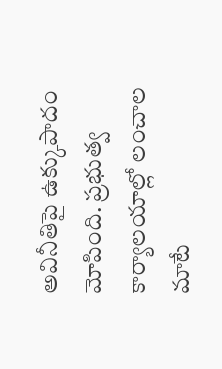అవినీతిపై ఉక్కుపాదం మోపింది. ప్రభుత్వ కార్యాలయాల్లో లంచాల మాటే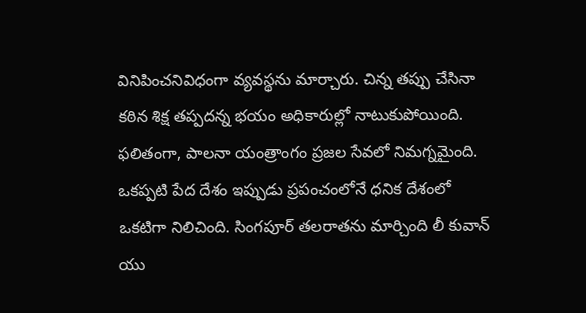వినిపించనివిధంగా వ్యవస్థను మార్చారు. చిన్న తప్పు చేసినా కఠిన శిక్ష తప్పదన్న భయం అధికారుల్లో నాటుకుపోయింది. ఫలితంగా, పాలనా యంత్రాంగం ప్రజల సేవలో నిమగ్నమైంది. ఒకప్పటి పేద దేశం ఇప్పుడు ప్రపంచంలోనే ధనిక దేశంలో ఒకటిగా నిలిచింది. సింగపూర్ తలరాతను మార్చింది లీ కువాన్ యు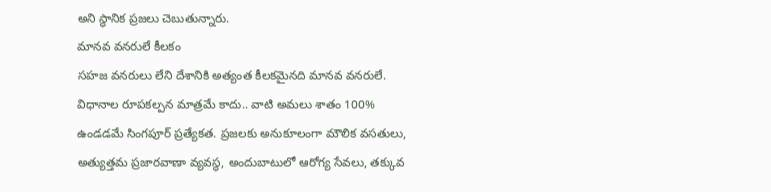అని స్థానిక ప్రజలు చెబుతున్నారు.
మానవ వనరులే కీలకం
సహజ వనరులు లేని దేశానికి అత్యంత కీలకమైనది మానవ వనరులే. విధానాల రూపకల్పన మాత్రమే కాదు.. వాటి అమలు శాతం 100% ఉండడమే సింగపూర్ ప్రత్యేకత. ప్రజలకు అనుకూలంగా మౌలిక వసతులు, అత్యుత్తమ ప్రజారవాణా వ్యవస్థ, అందుబాటులో ఆరోగ్య సేవలు, తక్కువ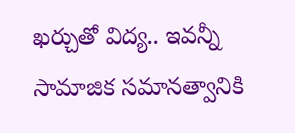ఖర్చుతో విద్య.. ఇవన్నీ సామాజిక సమానత్వానికి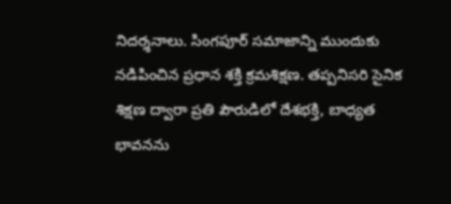నిదర్శనాలు. సింగపూర్ సమాజాన్ని ముందుకు నడిపించిన ప్రధాన శక్తి క్రమశిక్షణ. తప్పనిసరి సైనిక శిక్షణ ద్వారా ప్రతి పౌరుడిలో దేశభక్తి, బాధ్యత భావనను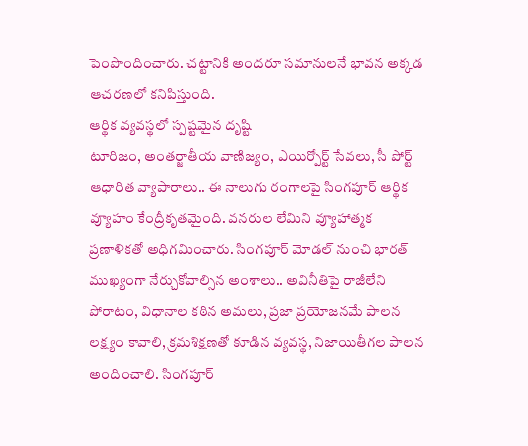పెంపొందించారు. చట్టానికి అందరూ సమానులనే భావన అక్కడ ఆచరణలో కనిపిస్తుంది.
ఆర్థిక వ్యవస్థలో స్పష్టమైన దృష్టి
టూరిజం, అంతర్జాతీయ వాణిజ్యం, ఎయిర్పోర్ట్ సేవలు, సీ పోర్ట్ ఆధారిత వ్యాపారాలు.. ఈ నాలుగు రంగాలపై సింగపూర్ ఆర్థిక వ్యూహం కేంద్రీకృతమైంది. వనరుల లేమిని వ్యూహాత్మక ప్రణాళికతో అధిగమించారు. సింగపూర్ మోడల్ నుంచి భారత్ ముఖ్యంగా నేర్చుకోవాల్సిన అంశాలు.. అవినీతిపై రాజీలేని పోరాటం, విధానాల కఠిన అమలు, ప్రజా ప్రయోజనమే పాలన లక్ష్యం కావాలి, క్రమశిక్షణతో కూడిన వ్యవస్థ, నిజాయితీగల పాలన అందించాలి. సింగపూర్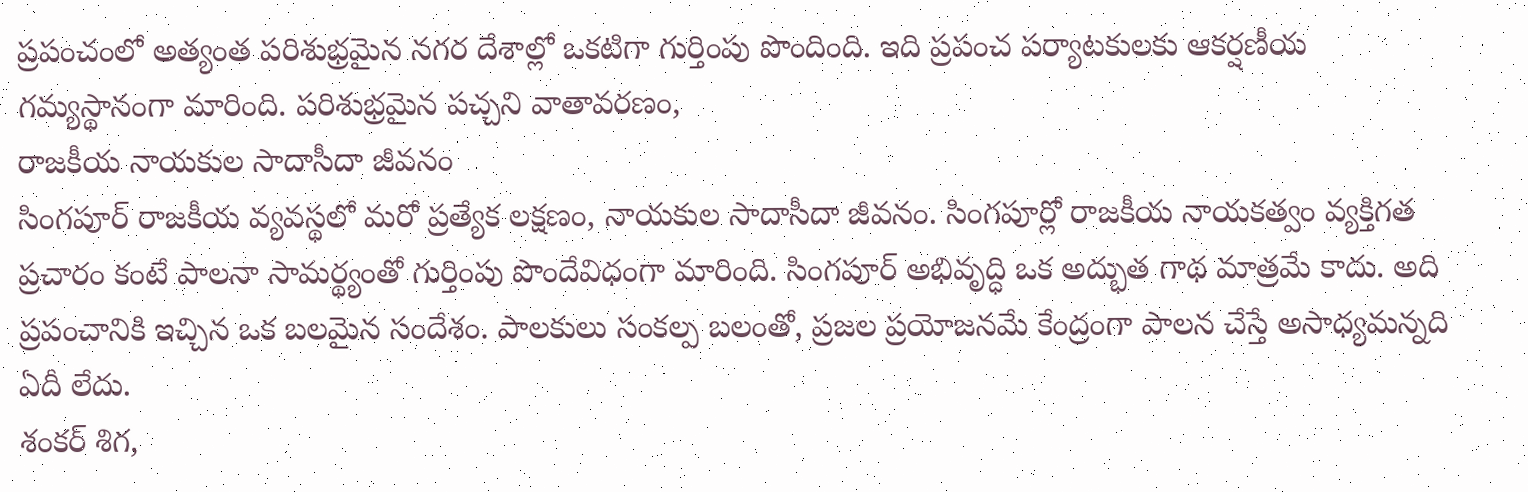ప్రపంచంలో అత్యంత పరిశుభ్రమైన నగర దేశాల్లో ఒకటిగా గుర్తింపు పొందింది. ఇది ప్రపంచ పర్యాటకులకు ఆకర్షణీయ గమ్యస్థానంగా మారింది. పరిశుభ్రమైన పచ్చని వాతావరణం,
రాజకీయ నాయకుల సాదాసీదా జీవనం
సింగపూర్ రాజకీయ వ్యవస్థలో మరో ప్రత్యేక లక్షణం, నాయకుల సాదాసీదా జీవనం. సింగపూర్లో రాజకీయ నాయకత్వం వ్యక్తిగత ప్రచారం కంటే పాలనా సామర్థ్యంతో గుర్తింపు పొందేవిధంగా మారింది. సింగపూర్ అభివృద్ధి ఒక అద్భుత గాథ మాత్రమే కాదు. అది ప్రపంచానికి ఇచ్చిన ఒక బలమైన సందేశం. పాలకులు సంకల్ప బలంతో, ప్రజల ప్రయోజనమే కేంద్రంగా పాలన చేస్తే అసాధ్యమన్నది ఏదీ లేదు.
శంకర్ శిగ,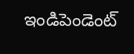ఇండిపెండెంట్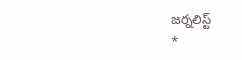జర్నలిస్ట్
*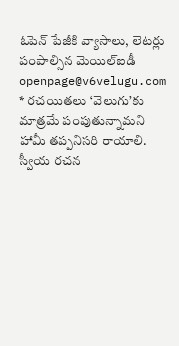ఓపెన్ పేజీకి వ్యాసాలు, లెటర్లు పంపాల్సిన మెయిల్ఐడీ openpage@v6velugu.com
* రచయితలు ‘వెలుగు’కు మాత్రమే పంపుతున్నామని హామీ తప్పనిసరి రాయాలి. స్వీయ రచన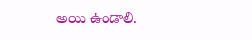అయి ఉండాలి.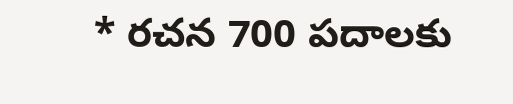* రచన 700 పదాలకు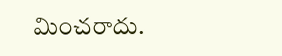మించరాదు.